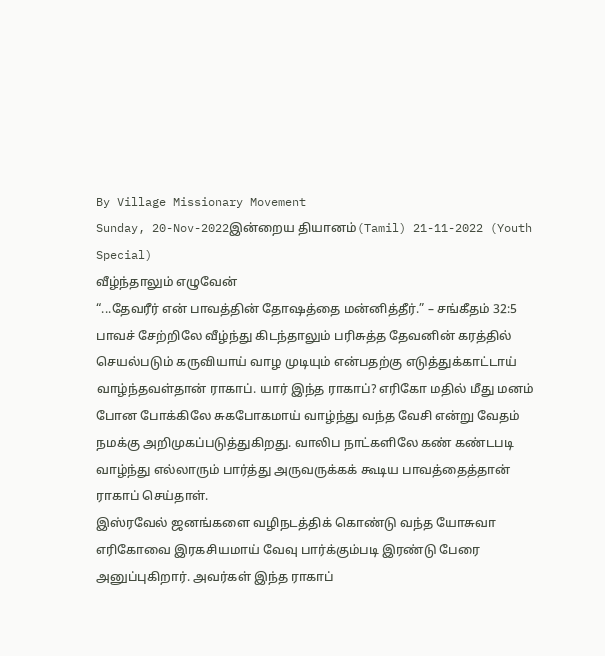By Village Missionary Movement
Sunday, 20-Nov-2022இன்றைய தியானம்(Tamil) 21-11-2022 (Youth Special)
வீழ்ந்தாலும் எழுவேன்
“...தேவரீர் என் பாவத்தின் தோஷத்தை மன்னித்தீர்.” – சங்கீதம் 32:5
பாவச் சேற்றிலே வீழ்ந்து கிடந்தாலும் பரிசுத்த தேவனின் கரத்தில் செயல்படும் கருவியாய் வாழ முடியும் என்பதற்கு எடுத்துக்காட்டாய் வாழ்ந்தவள்தான் ராகாப். யார் இந்த ராகாப்? எரிகோ மதில் மீது மனம் போன போக்கிலே சுகபோகமாய் வாழ்ந்து வந்த வேசி என்று வேதம் நமக்கு அறிமுகப்படுத்துகிறது. வாலிப நாட்களிலே கண் கண்டபடி வாழ்ந்து எல்லாரும் பார்த்து அருவருக்கக் கூடிய பாவத்தைத்தான் ராகாப் செய்தாள்.
இஸ்ரவேல் ஜனங்களை வழிநடத்திக் கொண்டு வந்த யோசுவா எரிகோவை இரகசியமாய் வேவு பார்க்கும்படி இரண்டு பேரை அனுப்புகிறார். அவர்கள் இந்த ராகாப்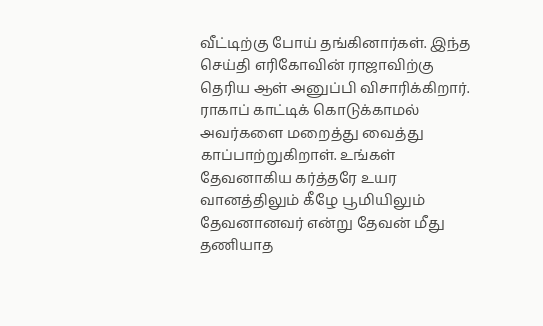வீட்டிற்கு போய் தங்கினார்கள். இந்த செய்தி எரிகோவின் ராஜாவிற்கு தெரிய ஆள் அனுப்பி விசாரிக்கிறார். ராகாப் காட்டிக் கொடுக்காமல் அவர்களை மறைத்து வைத்து காப்பாற்றுகிறாள். உங்கள் தேவனாகிய கர்த்தரே உயர வானத்திலும் கீழே பூமியிலும் தேவனானவர் என்று தேவன் மீது தணியாத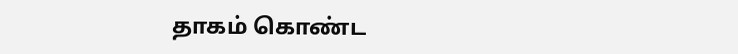தாகம் கொண்ட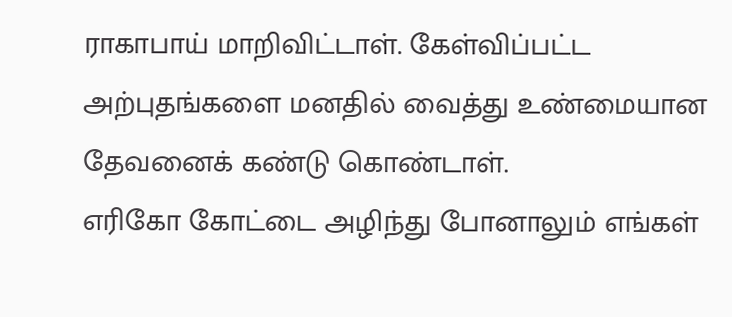ராகாபாய் மாறிவிட்டாள். கேள்விப்பட்ட அற்புதங்களை மனதில் வைத்து உண்மையான தேவனைக் கண்டு கொண்டாள்.
எரிகோ கோட்டை அழிந்து போனாலும் எங்கள்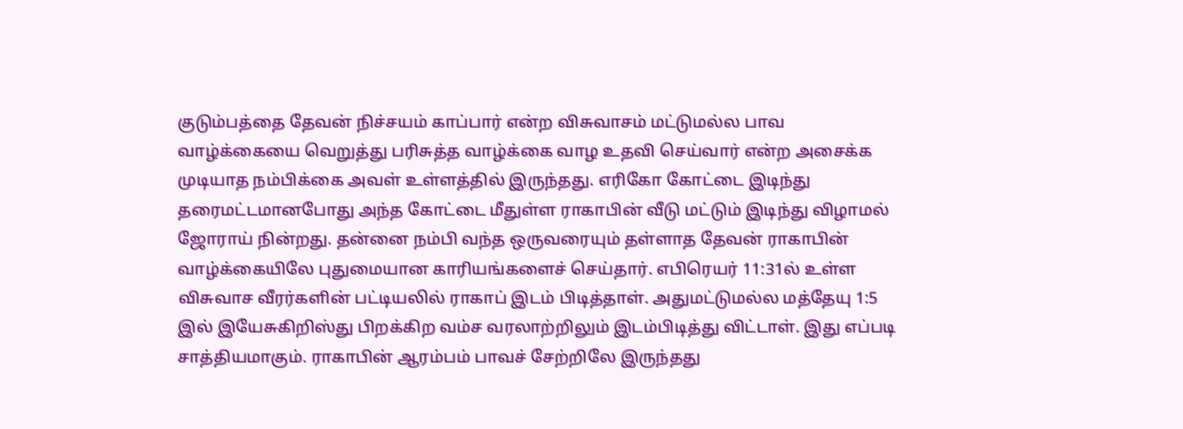குடும்பத்தை தேவன் நிச்சயம் காப்பார் என்ற விசுவாசம் மட்டுமல்ல பாவ வாழ்க்கையை வெறுத்து பரிசுத்த வாழ்க்கை வாழ உதவி செய்வார் என்ற அசைக்க முடியாத நம்பிக்கை அவள் உள்ளத்தில் இருந்தது. எரிகோ கோட்டை இடிந்து தரைமட்டமானபோது அந்த கோட்டை மீதுள்ள ராகாபின் வீடு மட்டும் இடிந்து விழாமல் ஜோராய் நின்றது. தன்னை நம்பி வந்த ஒருவரையும் தள்ளாத தேவன் ராகாபின் வாழ்க்கையிலே புதுமையான காரியங்களைச் செய்தார். எபிரெயர் 11:31ல் உள்ள விசுவாச வீரர்களின் பட்டியலில் ராகாப் இடம் பிடித்தாள். அதுமட்டுமல்ல மத்தேயு 1:5 இல் இயேசுகிறிஸ்து பிறக்கிற வம்ச வரலாற்றிலும் இடம்பிடித்து விட்டாள். இது எப்படி சாத்தியமாகும். ராகாபின் ஆரம்பம் பாவச் சேற்றிலே இருந்தது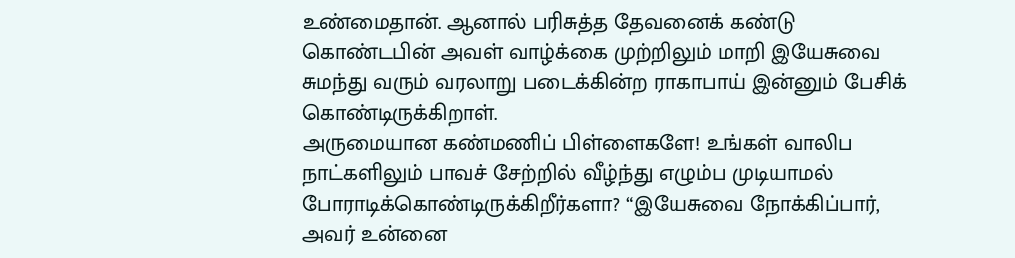உண்மைதான். ஆனால் பரிசுத்த தேவனைக் கண்டு கொண்டபின் அவள் வாழ்க்கை முற்றிலும் மாறி இயேசுவை சுமந்து வரும் வரலாறு படைக்கின்ற ராகாபாய் இன்னும் பேசிக் கொண்டிருக்கிறாள்.
அருமையான கண்மணிப் பிள்ளைகளே! உங்கள் வாலிப நாட்களிலும் பாவச் சேற்றில் வீழ்ந்து எழும்ப முடியாமல் போராடிக்கொண்டிருக்கிறீர்களா? “இயேசுவை நோக்கிப்பார், அவர் உன்னை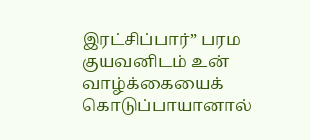இரட்சிப்பார்” பரம குயவனிடம் உன் வாழ்க்கையைக் கொடுப்பாயானால்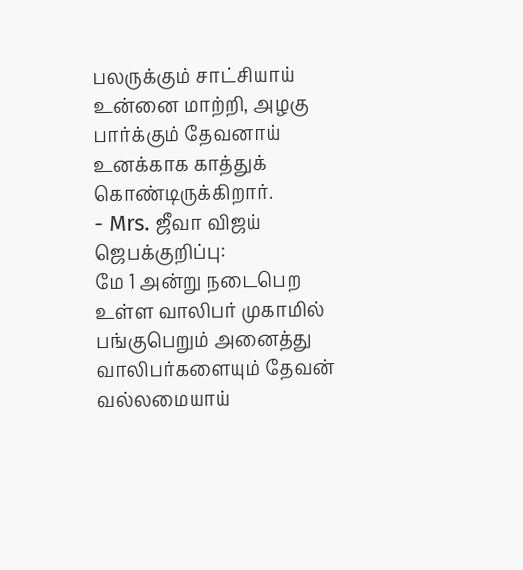பலருக்கும் சாட்சியாய் உன்னை மாற்றி, அழகு பார்க்கும் தேவனாய் உனக்காக காத்துக் கொண்டிருக்கிறார்.
- Mrs. ஜீவா விஜய்
ஜெபக்குறிப்பு:
மே 1 அன்று நடைபெற உள்ள வாலிபர் முகாமில் பங்குபெறும் அனைத்து வாலிபர்களையும் தேவன் வல்லமையாய்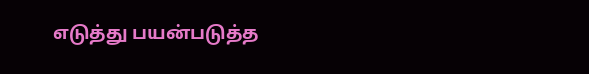எடுத்து பயன்படுத்த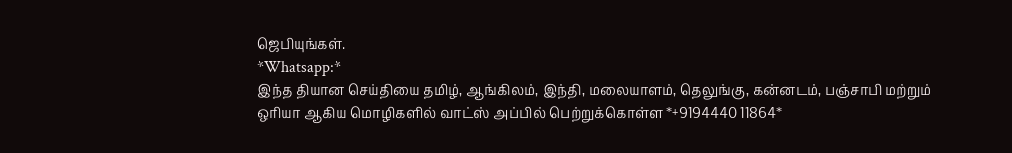ஜெபியுங்கள்.
*Whatsapp:*
இந்த தியான செய்தியை தமிழ், ஆங்கிலம், இந்தி, மலையாளம், தெலுங்கு, கன்னடம், பஞ்சாபி மற்றும் ஒரியா ஆகிய மொழிகளில் வாட்ஸ் அப்பில் பெற்றுக்கொள்ள *+9194440 11864*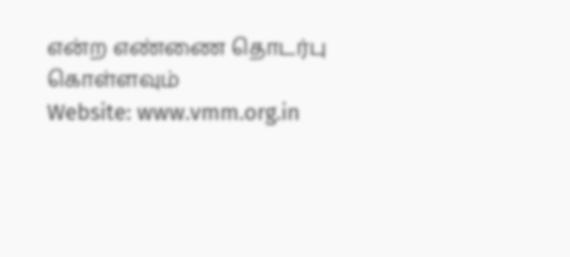என்ற எண்ணை தொடர்பு கொள்ளவும்
Website: www.vmm.org.in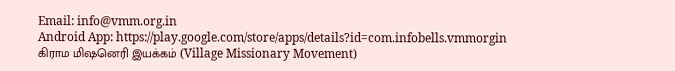Email: info@vmm.org.in
Android App: https://play.google.com/store/apps/details?id=com.infobells.vmmorgin
கிராம மிஷனெரி இயக்கம் (Village Missionary Movement)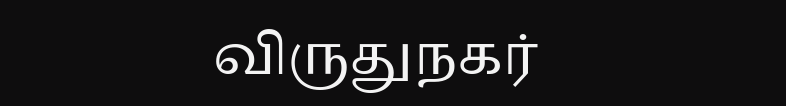விருதுநகர்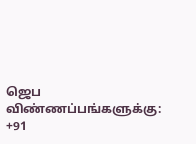ஜெப விண்ணப்பங்களுக்கு: +91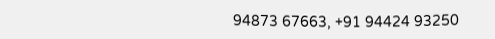94873 67663, +91 94424 93250